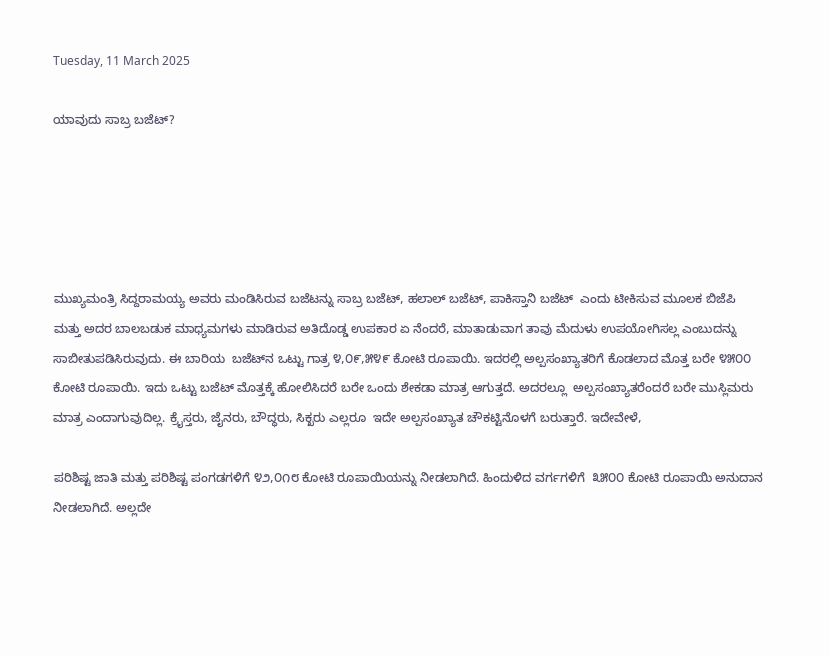Tuesday, 11 March 2025

ಯಾವುದು ಸಾಬ್ರ ಬಜೆಟ್?





ಮುಖ್ಯಮಂತ್ರಿ ಸಿದ್ದರಾಮಯ್ಯ ಅವರು ಮಂಡಿಸಿರುವ ಬಜೆಟನ್ನು ಸಾಬ್ರ ಬಜೆಟ್, ಹಲಾಲ್ ಬಜೆಟ್, ಪಾಕಿಸ್ತಾನಿ ಬಜೆಟ್  ಎಂದು ಟೀಕಿಸುವ ಮೂಲಕ ಬಿಜೆಪಿ ಮತ್ತು ಅದರ ಬಾಲಬಡುಕ ಮಾಧ್ಯಮಗಳು ಮಾಡಿರುವ ಅತಿದೊಡ್ಡ ಉಪಕಾರ ಏ ನೆಂದರೆ, ಮಾತಾಡುವಾಗ ತಾವು ಮೆದುಳು ಉಪಯೋಗಿಸಲ್ಲ ಎಂಬುದನ್ನು ಸಾಬೀತುಪಡಿಸಿರುವುದು. ಈ ಬಾರಿಯ  ಬಜೆಟ್‌ನ ಒಟ್ಟು ಗಾತ್ರ ೪,೦೯,೫೪೯ ಕೋಟಿ ರೂಪಾಯಿ. ಇದರಲ್ಲಿ ಅಲ್ಪಸಂಖ್ಯಾತರಿಗೆ ಕೊಡಲಾದ ಮೊತ್ತ ಬರೇ ೪೫೦೦  ಕೋಟಿ ರೂಪಾಯಿ. ಇದು ಒಟ್ಟು ಬಜೆಟ್ ಮೊತ್ತಕ್ಕೆ ಹೋಲಿಸಿದರೆ ಬರೇ ಒಂದು ಶೇಕಡಾ ಮಾತ್ರ ಆಗುತ್ತದೆ. ಅದರಲ್ಲೂ  ಅಲ್ಪಸಂಖ್ಯಾತರೆಂದರೆ ಬರೇ ಮುಸ್ಲಿಮರು ಮಾತ್ರ ಎಂದಾಗುವುದಿಲ್ಲ. ಕ್ರೈಸ್ತರು, ಜೈನರು, ಬೌದ್ಧರು, ಸಿಕ್ಖರು ಎಲ್ಲರೂ  ಇದೇ ಅಲ್ಪಸಂಖ್ಯಾತ ಚೌಕಟ್ಟಿನೊಳಗೆ ಬರುತ್ತಾರೆ. ಇದೇವೇಳೆ,

ಪರಿಶಿಷ್ಟ ಜಾತಿ ಮತ್ತು ಪರಿಶಿಷ್ಟ ಪಂಗಡಗಳಿಗೆ ೪೨,೦೧೮ ಕೋಟಿ ರೂಪಾಯಿಯನ್ನು ನೀಡಲಾಗಿದೆ. ಹಿಂದುಳಿದ ವರ್ಗಗಳಿಗೆ  ೩೫೦೦ ಕೋಟಿ ರೂಪಾಯಿ ಅನುದಾನ ನೀಡಲಾಗಿದೆ. ಅಲ್ಲದೇ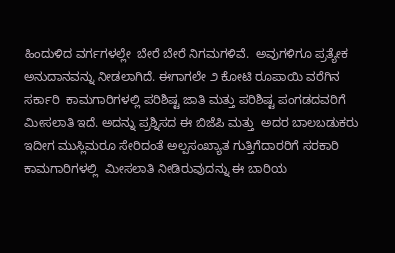ಹಿಂದುಳಿದ ವರ್ಗಗಳಲ್ಲೇ  ಬೇರೆ ಬೇರೆ ನಿಗಮಗಳಿವೆ.  ಅವುಗಳಿಗೂ ಪ್ರತ್ಯೇಕ ಅನುದಾನವನ್ನು ನೀಡಲಾಗಿದೆ. ಈಗಾಗಲೇ ೨ ಕೋಟಿ ರೂಪಾಯಿ ವರೆಗಿನ ಸರ್ಕಾರಿ  ಕಾಮಗಾರಿಗಳಲ್ಲಿ ಪರಿಶಿಷ್ಟ ಜಾತಿ ಮತ್ತು ಪರಿಶಿಷ್ಟ ಪಂಗಡದವರಿಗೆ ಮೀಸಲಾತಿ ಇದೆ. ಅದನ್ನು ಪ್ರಶ್ನಿಸದ ಈ ಬಿಜೆಪಿ ಮತ್ತು  ಅದರ ಬಾಲಬಡುಕರು ಇದೀಗ ಮುಸ್ಲಿಮರೂ ಸೇರಿದಂತೆ ಅಲ್ಪಸಂಖ್ಯಾತ ಗುತ್ತಿಗೆದಾರರಿಗೆ ಸರಕಾರಿ ಕಾಮಗಾರಿಗಳಲ್ಲಿ  ಮೀಸಲಾತಿ ನೀಡಿರುವುದನ್ನು ಈ ಬಾರಿಯ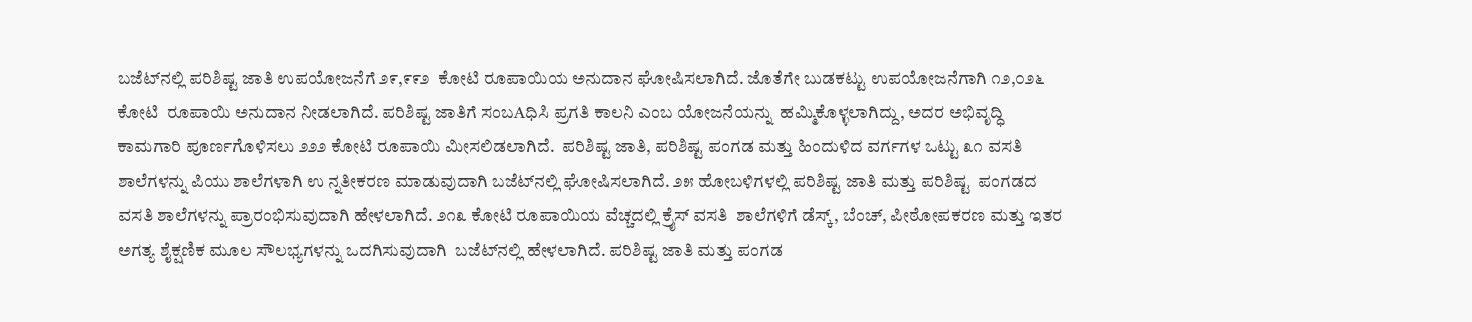ಬಜೆಟ್‌ನಲ್ಲಿ ಪರಿಶಿಷ್ಟ ಜಾತಿ ಉಪಯೋಜನೆಗೆ ೨೯,೯೯೨  ಕೋಟಿ ರೂಪಾಯಿಯ ಅನುದಾನ ಘೋಷಿಸಲಾಗಿದೆ. ಜೊತೆಗೇ ಬುಡಕಟ್ಟು ಉಪಯೋಜನೆಗಾಗಿ ೧೨,೦೨೬ ಕೋಟಿ  ರೂಪಾಯಿ ಅನುದಾನ ನೀಡಲಾಗಿದೆ. ಪರಿಶಿಷ್ಟ ಜಾತಿಗೆ ಸಂಬAಧಿಸಿ ಪ್ರಗತಿ ಕಾಲನಿ ಎಂಬ ಯೋಜನೆಯನ್ನು  ಹಮ್ಮಿಕೊಳ್ಳಲಾಗಿದ್ದು, ಅದರ ಅಭಿವೃದ್ಧಿ ಕಾಮಗಾರಿ ಪೂರ್ಣಗೊಳಿಸಲು ೨೨೨ ಕೋಟಿ ರೂಪಾಯಿ ಮೀಸಲಿಡಲಾಗಿದೆ.  ಪರಿಶಿಷ್ಟ ಜಾತಿ, ಪರಿಶಿಷ್ಟ ಪಂಗಡ ಮತ್ತು ಹಿಂದುಳಿದ ವರ್ಗಗಳ ಒಟ್ಟು ೩೧ ವಸತಿ ಶಾಲೆಗಳನ್ನು ಪಿಯು ಶಾಲೆಗಳಾಗಿ ಉ ನ್ನತೀಕರಣ ಮಾಡುವುದಾಗಿ ಬಜೆಟ್‌ನಲ್ಲಿ ಘೋಷಿಸಲಾಗಿದೆ. ೨೫ ಹೋಬಳಿಗಳಲ್ಲಿ ಪರಿಶಿಷ್ಟ ಜಾತಿ ಮತ್ತು ಪರಿಶಿಷ್ಟ  ಪಂಗಡದ ವಸತಿ ಶಾಲೆಗಳನ್ನು ಪ್ರಾರಂಭಿಸುವುದಾಗಿ ಹೇಳಲಾಗಿದೆ. ೨೧೩ ಕೋಟಿ ರೂಪಾಯಿಯ ವೆಚ್ಚದಲ್ಲಿ ಕ್ರೈಸ್ ವಸತಿ  ಶಾಲೆಗಳಿಗೆ ಡೆಸ್ಕ್, ಬೆಂಚ್, ಪೀಠೋಪಕರಣ ಮತ್ತು ಇತರ ಅಗತ್ಯ ಶೈಕ್ಷಣಿಕ ಮೂಲ ಸೌಲಭ್ಯಗಳನ್ನು ಒದಗಿಸುವುದಾಗಿ  ಬಜೆಟ್‌ನಲ್ಲಿ ಹೇಳಲಾಗಿದೆ. ಪರಿಶಿಷ್ಟ ಜಾತಿ ಮತ್ತು ಪಂಗಡ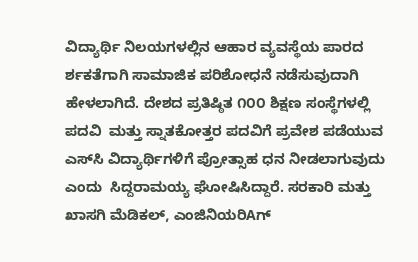ವಿದ್ಯಾರ್ಥಿ ನಿಲಯಗಳಲ್ಲಿನ ಆಹಾರ ವ್ಯವಸ್ಥೆಯ ಪಾರದ ರ್ಶಕತೆಗಾಗಿ ಸಾಮಾಜಿಕ ಪರಿಶೋಧನೆ ನಡೆಸುವುದಾಗಿ ಹೇಳಲಾಗಿದೆ. ದೇಶದ ಪ್ರತಿಷ್ಠಿತ ೧೦೦ ಶಿಕ್ಷಣ ಸಂಸ್ಥೆಗಳಲ್ಲಿ ಪದವಿ  ಮತ್ತು ಸ್ನಾತಕೋತ್ತರ ಪದವಿಗೆ ಪ್ರವೇಶ ಪಡೆಯುವ ಎಸ್‌ಸಿ ವಿದ್ಯಾರ್ಥಿಗಳಿಗೆ ಪ್ರೋತ್ಸಾಹ ಧನ ನೀಡಲಾಗುವುದು ಎಂದು  ಸಿದ್ದರಾಮಯ್ಯ ಘೋಷಿಸಿದ್ದಾರೆ. ಸರಕಾರಿ ಮತ್ತು ಖಾಸಗಿ ಮೆಡಿಕಲ್, ಎಂಜಿನಿಯರಿAಗ್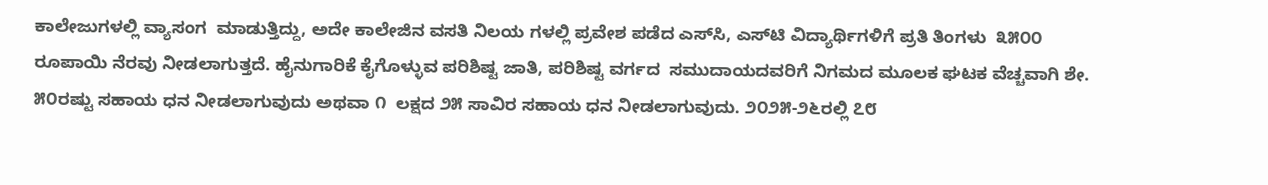ಕಾಲೇಜುಗಳಲ್ಲಿ ವ್ಯಾಸಂಗ  ಮಾಡುತ್ತಿದ್ದು, ಅದೇ ಕಾಲೇಜಿನ ವಸತಿ ನಿಲಯ ಗಳಲ್ಲಿ ಪ್ರವೇಶ ಪಡೆದ ಎಸ್‌ಸಿ, ಎಸ್‌ಟಿ ವಿದ್ಯಾರ್ಥಿಗಳಿಗೆ ಪ್ರತಿ ತಿಂಗಳು  ೩೫೦೦ ರೂಪಾಯಿ ನೆರವು ನೀಡಲಾಗುತ್ತದೆ. ಹೈನುಗಾರಿಕೆ ಕೈಗೊಳ್ಳುವ ಪರಿಶಿಷ್ಟ ಜಾತಿ, ಪರಿಶಿಷ್ಟ ವರ್ಗದ  ಸಮುದಾಯದವರಿಗೆ ನಿಗಮದ ಮೂಲಕ ಘಟಕ ವೆಚ್ಚವಾಗಿ ಶೇ. ೫೦ರಷ್ಟು ಸಹಾಯ ಧನ ನೀಡಲಾಗುವುದು ಅಥವಾ ೧  ಲಕ್ಷದ ೨೫ ಸಾವಿರ ಸಹಾಯ ಧನ ನೀಡಲಾಗುವುದು. ೨೦೨೫-೨೬ರಲ್ಲಿ ೭೮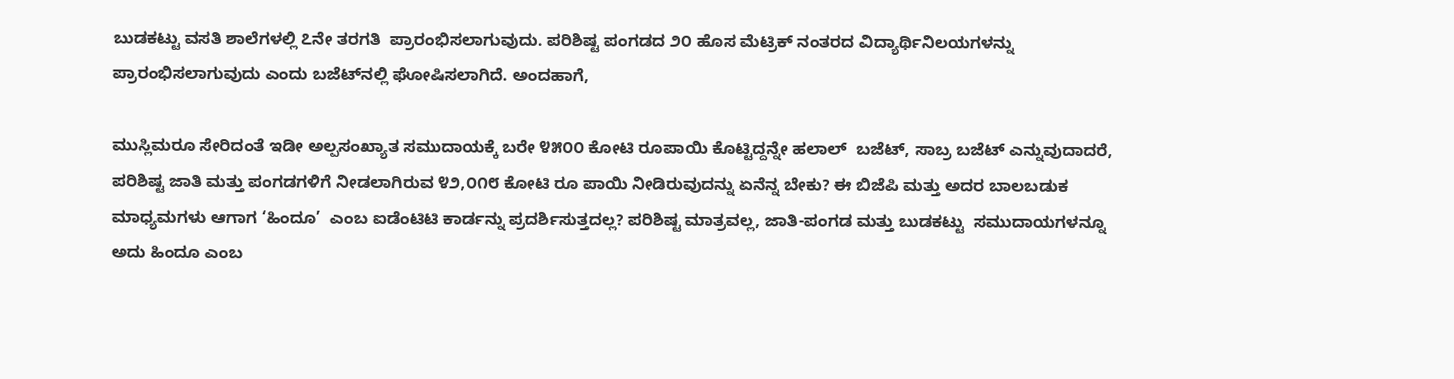ಬುಡಕಟ್ಟು ವಸತಿ ಶಾಲೆಗಳಲ್ಲಿ ೭ನೇ ತರಗತಿ  ಪ್ರಾರಂಭಿಸಲಾಗುವುದು. ಪರಿಶಿಷ್ಟ ಪಂಗಡದ ೨೦ ಹೊಸ ಮೆಟ್ರಿಕ್ ನಂತರದ ವಿದ್ಯಾರ್ಥಿನಿಲಯಗಳನ್ನು  ಪ್ರಾರಂಭಿಸಲಾಗುವುದು ಎಂದು ಬಜೆಟ್‌ನಲ್ಲಿ ಘೋಷಿಸಲಾಗಿದೆ. ಅಂದಹಾಗೆ,

ಮುಸ್ಲಿಮರೂ ಸೇರಿದಂತೆ ಇಡೀ ಅಲ್ಪಸಂಖ್ಯಾತ ಸಮುದಾಯಕ್ಕೆ ಬರೇ ೪೫೦೦ ಕೋಟಿ ರೂಪಾಯಿ ಕೊಟ್ಟಿದ್ದನ್ನೇ ಹಲಾಲ್  ಬಜೆಟ್, ಸಾಬ್ರ ಬಜೆಟ್ ಎನ್ನುವುದಾದರೆ, ಪರಿಶಿಷ್ಟ ಜಾತಿ ಮತ್ತು ಪಂಗಡಗಳಿಗೆ ನೀಡಲಾಗಿರುವ ೪೨,೦೧೮ ಕೋಟಿ ರೂ ಪಾಯಿ ನೀಡಿರುವುದನ್ನು ಏನೆನ್ನ ಬೇಕು? ಈ ಬಿಜೆಪಿ ಮತ್ತು ಅದರ ಬಾಲಬಡುಕ ಮಾಧ್ಯಮಗಳು ಆಗಾಗ ‘ಹಿಂದೂ’  ಎಂಬ ಐಡೆಂಟಿಟಿ ಕಾರ್ಡನ್ನು ಪ್ರದರ್ಶಿಸುತ್ತದಲ್ಲ? ಪರಿಶಿಷ್ಟ ಮಾತ್ರವಲ್ಲ, ಜಾತಿ-ಪಂಗಡ ಮತ್ತು ಬುಡಕಟ್ಟು  ಸಮುದಾಯಗಳನ್ನೂ ಅದು ಹಿಂದೂ ಎಂಬ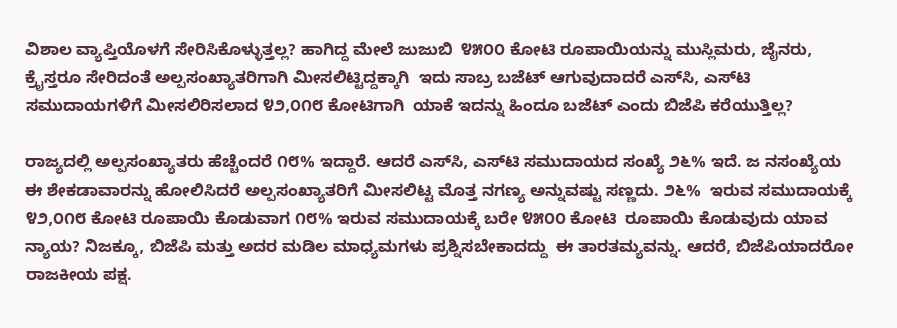ವಿಶಾಲ ವ್ಯಾಪ್ತಿಯೊಳಗೆ ಸೇರಿಸಿಕೊಳ್ಳುತ್ತಲ್ಲ? ಹಾಗಿದ್ದ ಮೇಲೆ ಜುಜುಬಿ  ೪೫೦೦ ಕೋಟಿ ರೂಪಾಯಿಯನ್ನು ಮುಸ್ಲಿಮರು, ಜೈನರು, ಕ್ರೈಸ್ತರೂ ಸೇರಿದಂತೆ ಅಲ್ಪಸಂಖ್ಯಾತರಿಗಾಗಿ ಮೀಸಲಿಟ್ಟಿದ್ದಕ್ಕಾಗಿ  ಇದು ಸಾಬ್ರ ಬಜೆಟ್ ಆಗುವುದಾದರೆ ಎಸ್‌ಸಿ, ಎಸ್‌ಟಿ ಸಮುದಾಯಗಳಿಗೆ ಮೀಸಲಿರಿಸಲಾದ ೪೨,೦೧೮ ಕೋಟಿಗಾಗಿ  ಯಾಕೆ ಇದನ್ನು ಹಿಂದೂ ಬಜೆಟ್ ಎಂದು ಬಿಜೆಪಿ ಕರೆಯುತ್ತಿಲ್ಲ?

ರಾಜ್ಯದಲ್ಲಿ ಅಲ್ಪಸಂಖ್ಯಾತರು ಹೆಚ್ಚೆಂದರೆ ೧೮% ಇದ್ದಾರೆ. ಆದರೆ ಎಸ್‌ಸಿ, ಎಸ್‌ಟಿ ಸಮುದಾಯದ ಸಂಖ್ಯೆ ೨೬% ಇದೆ. ಜ ನಸಂಖ್ಯೆಯ ಈ ಶೇಕಡಾವಾರನ್ನು ಹೋಲಿಸಿದರೆ ಅಲ್ಪಸಂಖ್ಯಾತರಿಗೆ ಮೀಸಲಿಟ್ಟ ಮೊತ್ತ ನಗಣ್ಯ ಅನ್ನುವಷ್ಟು ಸಣ್ಣದು. ೨೬%  ಇರುವ ಸಮುದಾಯಕ್ಕೆ ೪೨,೦೧೮ ಕೋಟಿ ರೂಪಾಯಿ ಕೊಡುವಾಗ ೧೮% ಇರುವ ಸಮುದಾಯಕ್ಕೆ ಬರೇ ೪೫೦೦ ಕೋಟಿ  ರೂಪಾಯಿ ಕೊಡುವುದು ಯಾವ ನ್ಯಾಯ? ನಿಜಕ್ಕೂ, ಬಿಜೆಪಿ ಮತ್ತು ಅದರ ಮಡಿಲ ಮಾಧ್ಯಮಗಳು ಪ್ರಶ್ನಿಸಬೇಕಾದದ್ದು  ಈ ತಾರತಮ್ಯವನ್ನು. ಆದರೆ, ಬಿಜೆಪಿಯಾದರೋ ರಾಜಕೀಯ ಪಕ್ಷ.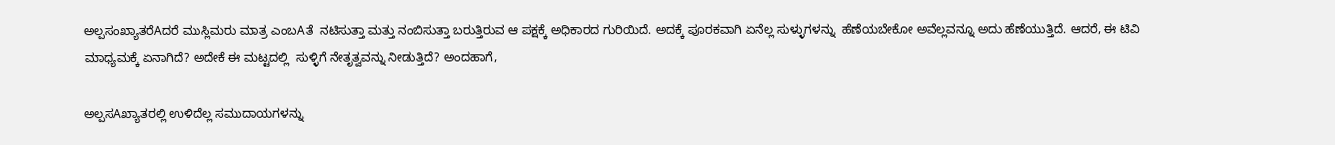ಅಲ್ಪಸಂಖ್ಯಾತರೆAದರೆ ಮುಸ್ಲಿಮರು ಮಾತ್ರ ಎಂಬAತೆ  ನಟಿಸುತ್ತಾ ಮತ್ತು ನಂಬಿಸುತ್ತಾ ಬರುತ್ತಿರುವ ಆ ಪಕ್ಷಕ್ಕೆ ಅಧಿಕಾರದ ಗುರಿಯಿದೆ. ಅದಕ್ಕೆ ಪೂರಕವಾಗಿ ಏನೆಲ್ಲ ಸುಳ್ಳುಗಳನ್ನು  ಹೆಣೆಯಬೇಕೋ ಅವೆಲ್ಲವನ್ನೂ ಅದು ಹೆಣೆಯುತ್ತಿದೆ. ಆದರೆ, ಈ ಟಿವಿ ಮಾಧ್ಯಮಕ್ಕೆ ಏನಾಗಿದೆ? ಅದೇಕೆ ಈ ಮಟ್ಟದಲ್ಲಿ  ಸುಳ್ಳಿಗೆ ನೇತೃತ್ವವನ್ನು ನೀಡುತ್ತಿದೆ? ಅಂದಹಾಗೆ,

ಅಲ್ಪಸAಖ್ಯಾತರಲ್ಲಿ ಉಳಿದೆಲ್ಲ ಸಮುದಾಯಗಳನ್ನು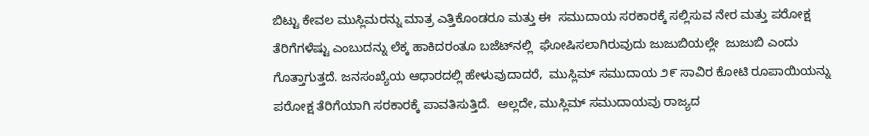ಬಿಟ್ಟು ಕೇವಲ ಮುಸ್ಲಿಮರನ್ನು ಮಾತ್ರ ಎತ್ತಿಕೊಂಡರೂ ಮತ್ತು ಈ  ಸಮುದಾಯ ಸರಕಾರಕ್ಕೆ ಸಲ್ಲಿಸುವ ನೇರ ಮತ್ತು ಪರೋಕ್ಷ ತೆರಿಗೆಗಳೆಷ್ಟು ಎಂಬುದನ್ನು ಲೆಕ್ಕ ಹಾಕಿದರಂತೂ ಬಜೆಟ್‌ನಲ್ಲಿ  ಘೋಷಿಸಲಾಗಿರುವುದು ಜುಜುಬಿಯಲ್ಲೇ  ಜುಜುಬಿ ಎಂದು ಗೊತ್ತಾಗುತ್ತದೆ. ಜನಸಂಖ್ಯೆಯ ಆಧಾರದಲ್ಲಿ ಹೇಳುವುದಾದರೆ,  ಮುಸ್ಲಿಮ್ ಸಮುದಾಯ ೨೯ ಸಾವಿರ ಕೋಟಿ ರೂಪಾಯಿಯನ್ನು ಪರೋಕ್ಷ ತೆರಿಗೆಯಾಗಿ ಸರಕಾರಕ್ಕೆ ಪಾವತಿಸುತ್ತಿದೆ.  ಅಲ್ಲದೇ, ಮುಸ್ಲಿಮ್ ಸಮುದಾಯವು ರಾಜ್ಯದ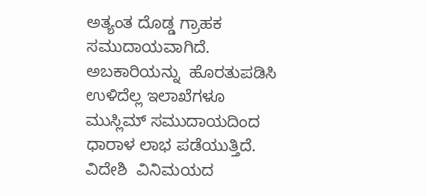ಅತ್ಯಂತ ದೊಡ್ಡ ಗ್ರಾಹಕ ಸಮುದಾಯವಾಗಿದೆ. ಅಬಕಾರಿಯನ್ನು  ಹೊರತುಪಡಿಸಿ ಉಳಿದೆಲ್ಲ ಇಲಾಖೆಗಳೂ ಮುಸ್ಲಿಮ್ ಸಮುದಾಯದಿಂದ ಧಾರಾಳ ಲಾಭ ಪಡೆಯುತ್ತಿದೆ. ವಿದೇಶಿ  ವಿನಿಮಯದ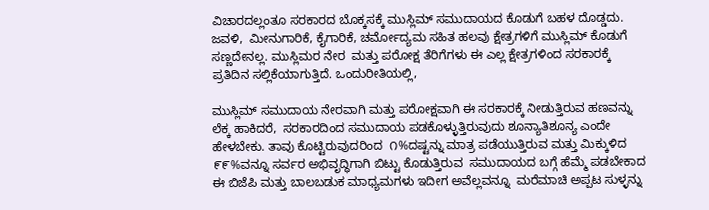ವಿಚಾರದಲ್ಲಂತೂ ಸರಕಾರದ ಬೊಕ್ಕಸಕ್ಕೆ ಮುಸ್ಲಿಮ್ ಸಮುದಾಯದ ಕೊಡುಗೆ ಬಹಳ ದೊಡ್ಡದು. ಜವಳಿ,  ಮೀನುಗಾರಿಕೆ, ಕೈಗಾರಿಕೆ, ಚರ್ಮೋದ್ಯಮ ಸಹಿತ ಹಲವು ಕ್ಷೇತ್ರಗಳಿಗೆ ಮುಸ್ಲಿಮ್ ಕೊಡುಗೆ ಸಣ್ಣದೇನಲ್ಲ. ಮುಸ್ಲಿಮರ ನೇರ  ಮತ್ತು ಪರೋಕ್ಷ ತೆರಿಗೆಗಳು ಈ ಎಲ್ಲ ಕ್ಷೇತ್ರಗಳಿಂದ ಸರಕಾರಕ್ಕೆ ಪ್ರತಿದಿನ ಸಲ್ಲಿಕೆಯಾಗುತ್ತಿದೆ. ಒಂದುರೀತಿಯಲ್ಲಿ,

ಮುಸ್ಲಿಮ್ ಸಮುದಾಯ ನೇರವಾಗಿ ಮತ್ತು ಪರೋಕ್ಷವಾಗಿ ಈ ಸರಕಾರಕ್ಕೆ ನೀಡುತ್ತಿರುವ ಹಣವನ್ನು ಲೆಕ್ಕ ಹಾಕಿದರೆ,  ಸರಕಾರದಿಂದ ಸಮುದಾಯ ಪಡಕೊಳ್ಳುತ್ತಿರುವುದು ಶೂನ್ಯಾತಿಶೂನ್ಯ ಎಂದೇ ಹೇಳಬೇಕು. ತಾವು ಕೊಟ್ಟಿರುವುದರಿಂದ  ೧%ದಷ್ಟನ್ನು ಮಾತ್ರ ಪಡೆಯುತ್ತಿರುವ ಮತ್ತು ಮಿಕ್ಕುಳಿದ ೯೯%ವನ್ನೂ ಸರ್ವರ ಅಭಿವೃದ್ಧಿಗಾಗಿ ಬಿಟ್ಟು ಕೊಡುತ್ತಿರುವ  ಸಮುದಾಯದ ಬಗ್ಗೆ ಹೆಮ್ಮೆ ಪಡಬೇಕಾದ ಈ ಬಿಜೆಪಿ ಮತ್ತು ಬಾಲಬಡುಕ ಮಾಧ್ಯಮಗಳು ಇದೀಗ ಅವೆಲ್ಲವನ್ನೂ  ಮರೆಮಾಚಿ ಅಪ್ಪಟ ಸುಳ್ಳನ್ನು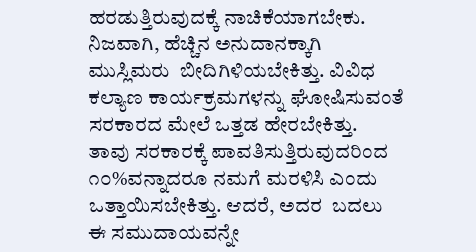ಹರಡುತ್ತಿರುವುದಕ್ಕೆ ನಾಚಿಕೆಯಾಗಬೇಕು. ನಿಜವಾಗಿ, ಹೆಚ್ಚಿನ ಅನುದಾನಕ್ಕಾಗಿ ಮುಸ್ಲಿಮರು  ಬೀದಿಗಿಳಿಯಬೇಕಿತ್ತು. ವಿವಿಧ ಕಲ್ಯಾಣ ಕಾರ್ಯಕ್ರಮಗಳನ್ನು ಘೋಷಿಸುವಂತೆ ಸರಕಾರದ ಮೇಲೆ ಒತ್ತಡ ಹೇರಬೇಕಿತ್ತು.  ತಾವು ಸರಕಾರಕ್ಕೆ ಪಾವತಿಸುತ್ತಿರುವುದರಿಂದ ೧೦%ವನ್ನಾದರೂ ನಮಗೆ ಮರಳಿಸಿ ಎಂದು ಒತ್ತಾಯಿಸಬೇಕಿತ್ತು. ಆದರೆ, ಅದರ  ಬದಲು ಈ ಸಮುದಾಯವನ್ನೇ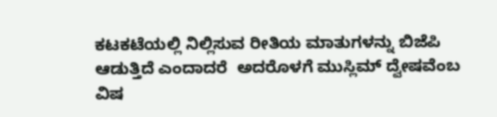ಕಟಕಟೆಯಲ್ಲಿ ನಿಲ್ಲಿಸುವ ರೀತಿಯ ಮಾತುಗಳನ್ನು ಬಿಜೆಪಿ ಆಡುತ್ತಿದೆ ಎಂದಾದರೆ  ಅದರೊಳಗೆ ಮುಸ್ಲಿಮ್ ದ್ವೇಷವೆಂಬ ವಿಷ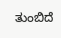ತುಂಬಿದೆ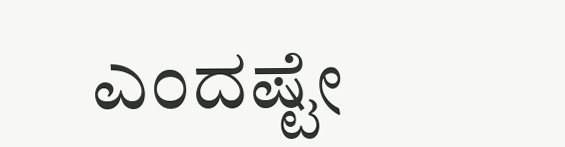ಎಂದಷ್ಟೇ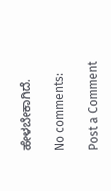ಹೇಳಬೇಕಾಗಿದೆ.

No comments:

Post a Comment